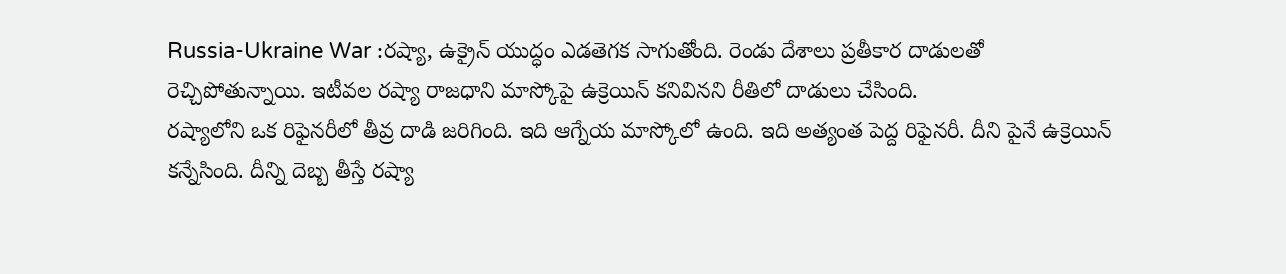Russia-Ukraine War :రష్యా, ఉక్రైన్ యుద్ధం ఎడతెగక సాగుతోంది. రెండు దేశాలు ప్రతీకార దాడులతో రెచ్చిపోతున్నాయి. ఇటీవల రష్యా రాజధాని మాస్కోపై ఉక్రెయిన్ కనివినని రీతిలో దాడులు చేసింది.
రష్యాలోని ఒక రిఫైనరీలో తీవ్ర దాడి జరిగింది. ఇది ఆగ్నేయ మాస్కోలో ఉంది. ఇది అత్యంత పెద్ద రిఫైనరీ. దీని పైనే ఉక్రెయిన్ కన్నేసింది. దీన్ని దెబ్బ తీస్తే రష్యా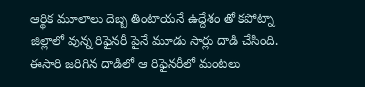ఆర్థిక మూలాలు దెబ్బ తింటాయనే ఉద్దేశం తో కపోట్నా జిల్లాలో వున్న రిఫైనరీ పైనే మూడు సార్లు దాడి చేసింది. ఈసారి జరిగిన దాడిలో ఆ రిఫైనరీలో మంటలు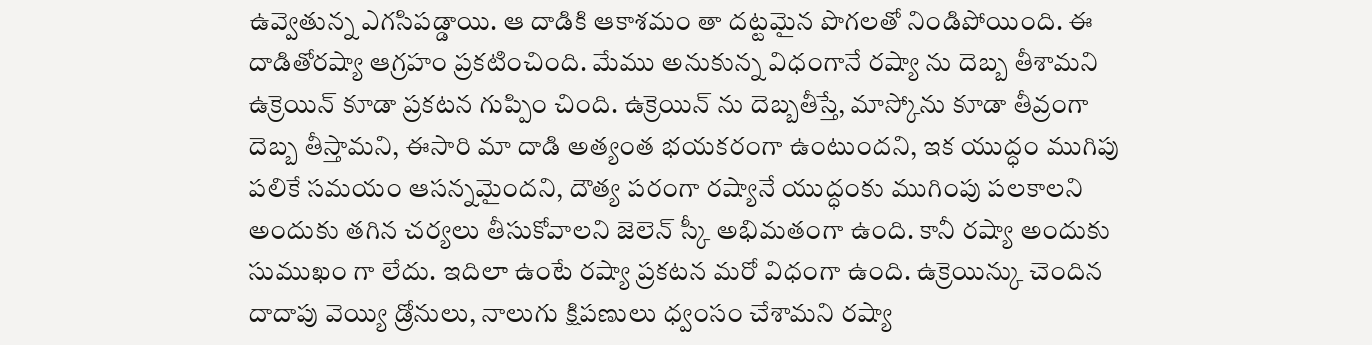ఉవ్వెతున్న ఎగసిపడ్డాయి. ఆ దాడికి ఆకాశమం తా దట్టమైన పొగలతో నిండిపోయింది. ఈ దాడితోరష్యా ఆగ్రహం ప్రకటించింది. మేము అనుకున్న విధంగానే రష్యా ను దెబ్బ తీశామని ఉక్రెయిన్ కూడా ప్రకటన గుప్పిం చింది. ఉక్రెయిన్ ను దెబ్బతీస్తే, మాస్కోను కూడా తీవ్రంగా దెబ్బ తీస్తామని, ఈసారి మా దాడి అత్యంత భయకరంగా ఉంటుందని, ఇక యుద్ధం ముగిపు పలికే సమయం ఆసన్నమైందని, దౌత్య పరంగా రష్యానే యుద్ధంకు ముగింపు పలకాలని అందుకు తగిన చర్యలు తీసుకోవాలని జెలెన్ స్కీ అభిమతంగా ఉంది. కానీ రష్యా అందుకు సుముఖం గా లేదు. ఇదిలా ఉంటే రష్యా ప్రకటన మరో విధంగా ఉంది. ఉక్రెయిన్కు చెందిన దాదాపు వెయ్యి డ్రోనులు, నాలుగు క్షిపణులు ధ్వంసం చేశామని రష్యా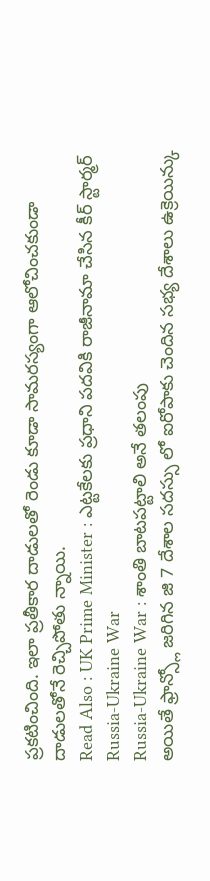ప్రకటించింది. ఇలా ప్రతీకార దాడులతో రెండు కూడా సామరస్యంగా ఆలోచించకుండా దాడులతోనే రెచ్చిపోతు న్నాయి.
Read Also : UK Prime Minister : ఎట్టకేలకు ప్రధాని పదవికి రాజీనామా చేసిన కీర్ స్టార్మర్
Russia-Ukraine War
Russia-Ukraine War : శాంతి బాటపట్టాలి అనే తలంపు
అయితే ఫ్రాన్స్లో జరిగిన జి 7 దేశాల సదస్సు లో ఐరోపాకు చెందిన సభ్య దేశాలు ఉక్రెయిన్కు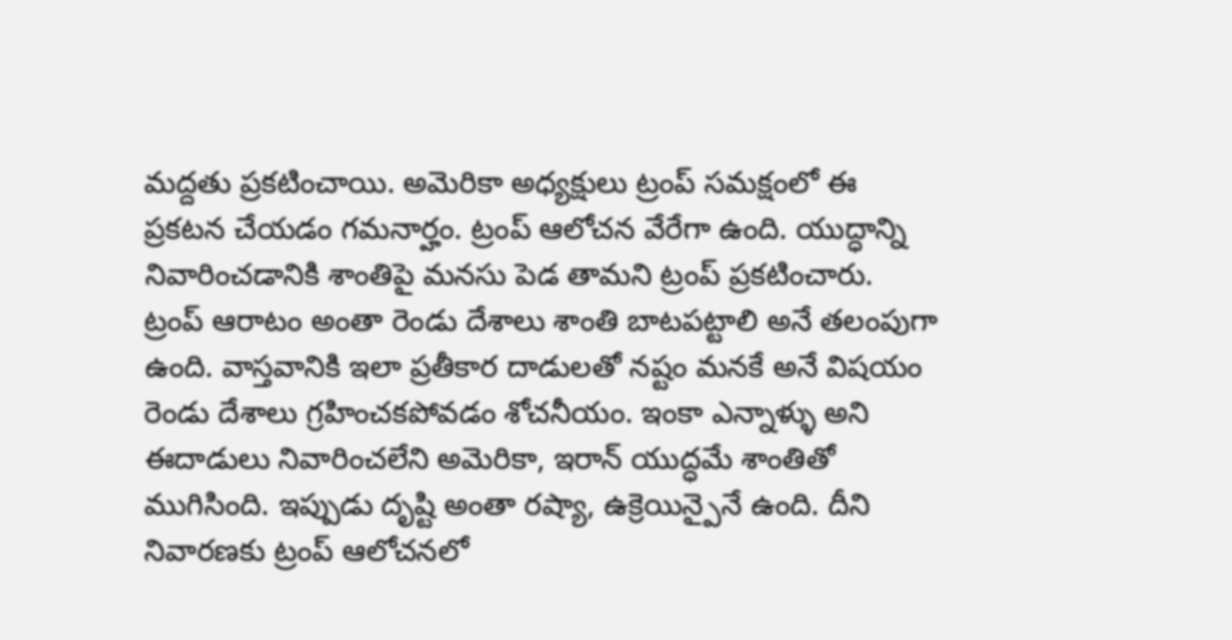మద్దతు ప్రకటించాయి. అమెరికా అధ్యక్షులు ట్రంప్ సమక్షంలో ఈ ప్రకటన చేయడం గమనార్హం. ట్రంప్ ఆలోచన వేరేగా ఉంది. యుద్ధాన్ని నివారించడానికి శాంతిపై మనసు పెడ తామని ట్రంప్ ప్రకటించారు. ట్రంప్ ఆరాటం అంతా రెండు దేశాలు శాంతి బాటపట్టాలి అనే తలంపుగా ఉంది. వాస్తవానికి ఇలా ప్రతీకార దాడులతో నష్టం మనకే అనే విషయం రెండు దేశాలు గ్రహించకపోవడం శోచనీయం. ఇంకా ఎన్నాళ్ళు అని ఈదాడులు నివారించలేని అమెరికా, ఇరాన్ యుద్ధమే శాంతితో ముగిసింది. ఇప్పుడు దృష్టి అంతా రష్యా, ఉక్రెయిన్పైనే ఉంది. దీని నివారణకు ట్రంప్ ఆలోచనలో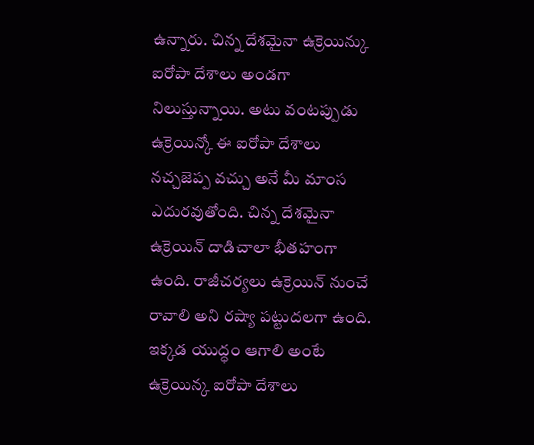ఉన్నారు. చిన్న దేశమైనా ఉక్రెయిన్కు ఐరోపా దేశాలు అండగా నిలుస్తున్నాయి. అటు వంటప్పుడు ఉక్రెయిన్కో ఈ ఐరోపా దేశాలు నచ్చజెప్ప వచ్చు అనే మీ మాంస ఎదురవుతోంది. చిన్న దేశమైనా ఉక్రెయిన్ దాడిచాలా భీతహంగా ఉంది. రాజీచర్యలు ఉక్రెయిన్ నుంచే రావాలి అని రష్యా పట్టుదలగా ఉంది. ఇక్కడ యుద్ధం ఆగాలి అంటే ఉక్రెయిన్క ఐరోపా దేశాలు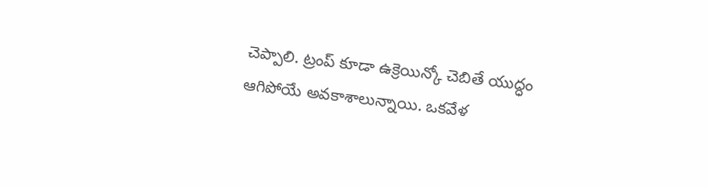చెప్పాలి. ట్రంప్ కూడా ఉక్రెయిన్కో చెబితే యుద్ధం ఆగిపోయే అవకాశాలున్నాయి. ఒకవేళ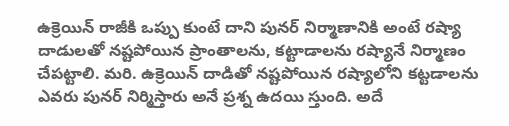ఉక్రెయిన్ రాజీకి ఒప్పు కుంటే దాని పునర్ నిర్మాణానికి అంటే రష్యా దాడులతో నష్టపోయిన ప్రాంతాలను, కట్టాడాలను రష్యానే నిర్మాణం చేపట్టాలి. మరి. ఉక్రెయిన్ దాడితో నష్టపోయిన రష్యాలోని కట్టడాలను ఎవరు పునర్ నిర్మిస్తారు అనే ప్రశ్న ఉదయి స్తుంది. అదే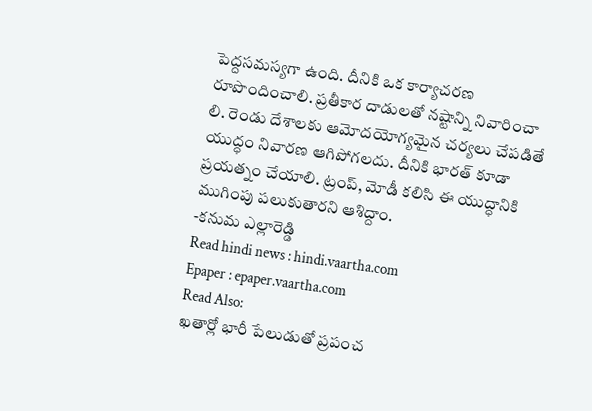పెద్దసమస్యగా ఉంది. దీనికి ఒక కార్యాచరణ
రూపొందించాలి. ప్రతీకార దాడులతో నష్టాన్ని నివారించా లి. రెండు దేశాలకు ఆమోదయోగ్యమైన చర్యలు చేపడితే యుద్ధం నివారణ ఆగిపోగలదు. దీనికి భారత్ కూడా ప్రయత్నం చేయాలి. ట్రంప్, మోడీ కలిసి ఈ యుద్ధానికి ముగింపు పలుకుతారని ఆశిద్దాం.
-కనుమ ఎల్లారెడ్డి
Read hindi news : hindi.vaartha.com
Epaper : epaper.vaartha.com
Read Also:
ఖతార్లో భారీ పేలుడుతో ప్రపంచ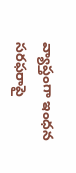వ్యాప్తంగా ఇంధన సరఫరాపై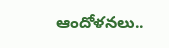ఆందోళనలు..